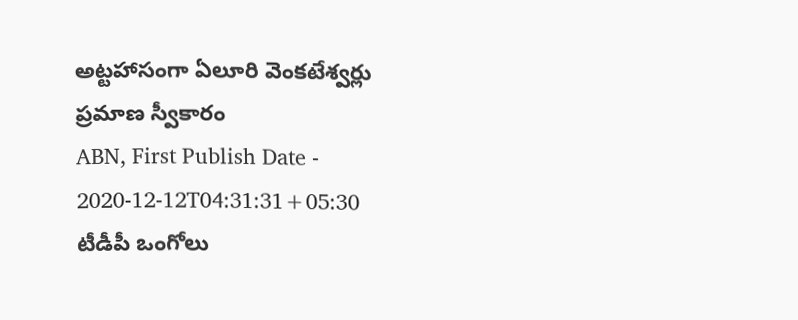అట్టహాసంగా ఏలూరి వెంకటేశ్వర్లు ప్రమాణ స్వీకారం
ABN, First Publish Date - 2020-12-12T04:31:31+05:30
టీడీపీ ఒంగోలు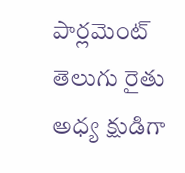పార్లమెంట్ తెలుగు రైతు అధ్య క్షుడిగా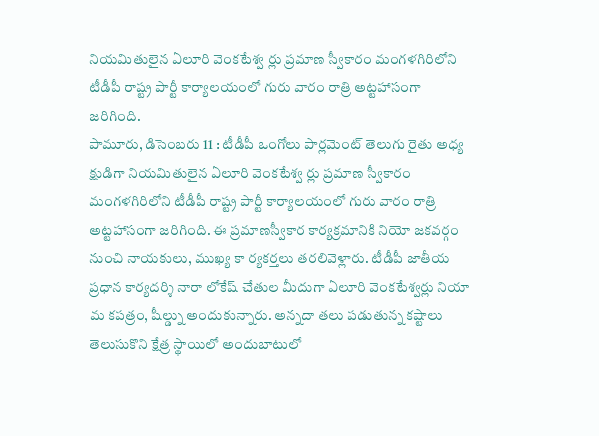నియమితులైన ఏలూరి వెంకటేశ్వ ర్లు ప్రమాణ స్వీకారం మంగళగిరిలోని టీడీపీ రాష్ట్ర పార్టీ కార్యాలయంలో గురు వారం రాత్రి అట్టహాసంగా జరిగింది.
పామూరు, డిసెంబరు 11 : టీడీపీ ఒంగోలు పార్లమెంట్ తెలుగు రైతు అధ్య క్షుడిగా నియమితులైన ఏలూరి వెంకటేశ్వ ర్లు ప్రమాణ స్వీకారం మంగళగిరిలోని టీడీపీ రాష్ట్ర పార్టీ కార్యాలయంలో గురు వారం రాత్రి అట్టహాసంగా జరిగింది. ఈ ప్రమాణస్వీకార కార్యక్రమానికి నియో జకవర్గం నుంచి నాయకులు, ముఖ్య కా ర్యకర్తలు తరలివెళ్లారు. టీడీపీ జాతీయ ప్రధాన కార్యదర్శి నారా లోకేష్ చేతుల మీదుగా ఏలూరి వెంకటేశ్వర్లు నియా మ కపత్రం, షీల్డ్ను అందుకున్నారు. అన్నదా తలు పడుతున్న కష్టాలు తెలుసుకొని క్షేత్ర స్థాయిలో అందుబాటులో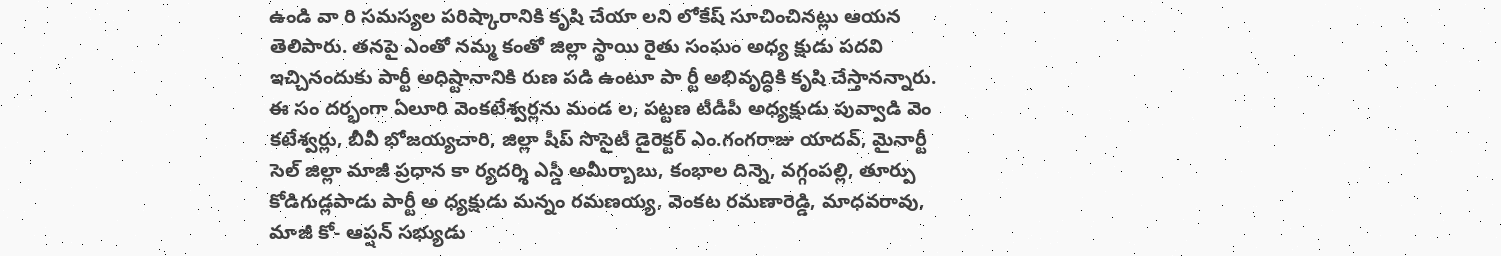ఉండి వా రి సమస్యల పరిష్కారానికి కృషి చేయా లని లోకేష్ సూచించినట్లు ఆయన తెలిపారు. తనపై ఎంతో నమ్మ కంతో జిల్లా స్థాయి రైతు సంఘం అధ్య క్షుడు పదవి ఇచ్చినందుకు పార్టీ అధిష్టానానికి రుణ పడి ఉంటూ పా ర్టీ అభివృద్ధికి కృషి చేస్తానన్నారు. ఈ సం దర్భంగా ఏలూరి వెంకటేశ్వర్లను మండ ల, పట్టణ టీడీపీ అధ్యక్షుడు పువ్వాడి వెం కటేశ్వర్లు, బీవీ భోజయ్యచారి, జిల్లా షీప్ సొసైటీ డైరెక్టర్ ఎం.గంగరాజు యాదవ్, మైనార్టీ సెల్ జిల్లా మాజీ ప్రధాన కా ర్యదర్శి ఎస్డీ అమీర్బాబు, కంభాల దిన్నె, వగ్గంపల్లి, తూర్పు కోడిగుడ్లపాడు పార్టీ అ ధ్యక్షుడు మన్నం రమణయ్య, వెంకట రమణారెడ్డి, మాధవరావు, మాజీ కో- ఆప్షన్ సభ్యుడు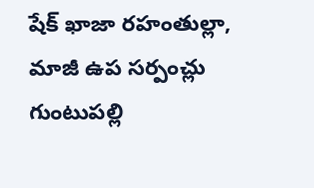షేక్ ఖాజా రహంతుల్లా, మాజీ ఉప సర్పంచ్లు గుంటుపల్లి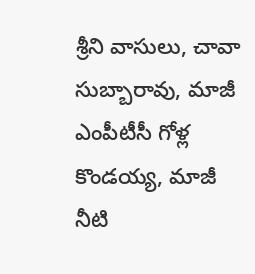శ్రీని వాసులు, చావా సుబ్బారావు, మాజీ ఎంపీటీసీ గోళ్ల కొండయ్య, మాజీ నీటి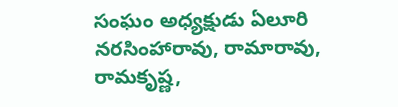సంఘం అధ్యక్షుడు ఏలూరి నరసింహారావు, రామారావు, రామకృష్ణ,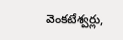వెంకటేశ్వర్లు,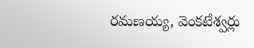రమణయ్య, వెంకటేశ్వర్లు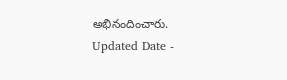అభినందించారు.
Updated Date -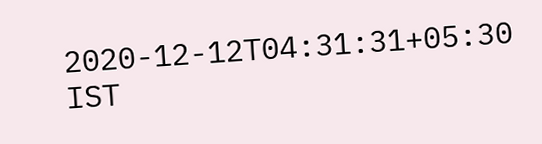2020-12-12T04:31:31+05:30 IST